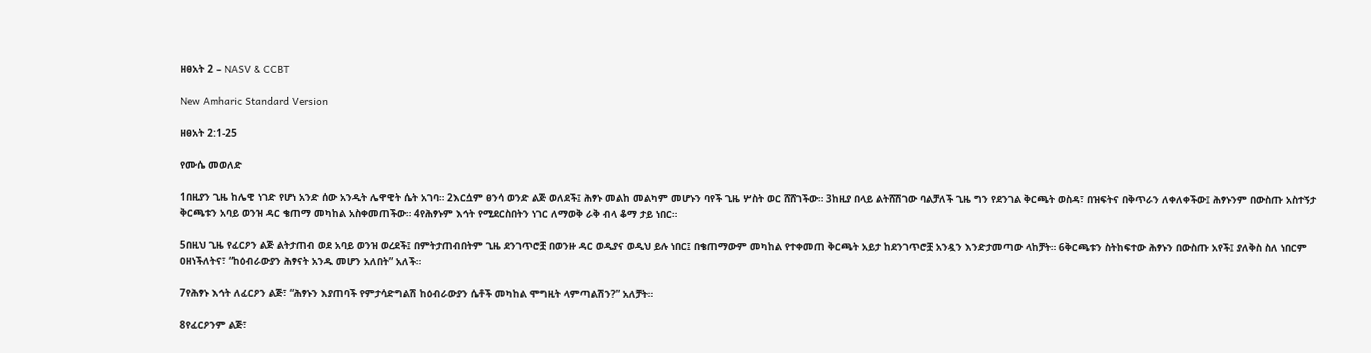ዘፀአት 2 – NASV & CCBT

New Amharic Standard Version

ዘፀአት 2:1-25

የሙሴ መወለድ

1በዚያን ጊዜ ከሌዊ ነገድ የሆነ አንድ ሰው አንዲት ሌዋዊት ሴት አገባ። 2እርሷም ፀንሳ ወንድ ልጅ ወለደች፤ ሕፃኑ መልከ መልካም መሆኑን ባየች ጊዜ ሦስት ወር ሸሸገችው። 3ከዚያ በላይ ልትሸሽገው ባልቻለች ጊዜ ግን የደንገል ቅርጫት ወስዳ፣ በዝፍትና በቅጥራን ለቀለቀችው፤ ሕፃኑንም በውስጡ አስተኝታ ቅርጫቱን አባይ ወንዝ ዳር ቄጠማ መካከል አስቀመጠችው። 4የሕፃኑም እኅት የሚደርስበትን ነገር ለማወቅ ራቅ ብላ ቆማ ታይ ነበር።

5በዚህ ጊዜ የፈርዖን ልጅ ልትታጠብ ወደ አባይ ወንዝ ወረደች፤ በምትታጠብበትም ጊዜ ደንገጥሮቿ በወንዙ ዳር ወዲያና ወዲህ ይሉ ነበር፤ በቄጠማውም መካከል የተቀመጠ ቅርጫት አይታ ከደንገጥሮቿ አንዷን እንድታመጣው ላከቻት። 6ቅርጫቱን ስትከፍተው ሕፃኑን በውስጡ አየች፤ ያለቅስ ስለ ነበርም ዐዘነችለትና፣ “ከዕብራውያን ሕፃናት አንዱ መሆን አለበት” አለች።

7የሕፃኑ እኅት ለፈርዖን ልጅ፣ “ሕፃኑን እያጠባች የምታሳድግልሽ ከዕብራውያን ሴቶች መካከል ሞግዚት ላምጣልሽን?” አለቻት።

8የፈርዖንም ልጅ፣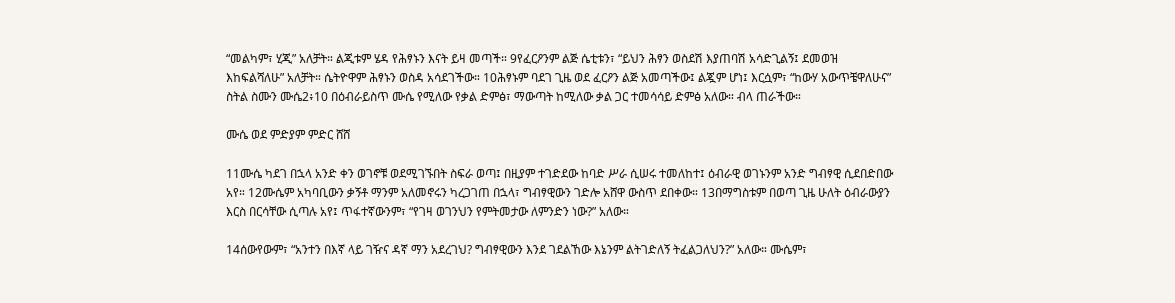“መልካም፣ ሂጂ” አለቻት። ልጂቱም ሄዳ የሕፃኑን እናት ይዛ መጣች። 9የፈርዖንም ልጅ ሴቲቱን፣ “ይህን ሕፃን ወስደሽ እያጠባሽ አሳድጊልኝ፤ ደመወዝ እከፍልሻለሁ” አለቻት። ሴትዮዋም ሕፃኑን ወስዳ አሳደገችው። 10ሕፃኑም ባደገ ጊዜ ወደ ፈርዖን ልጅ አመጣችው፤ ልጇም ሆነ፤ እርሷም፣ “ከውሃ አውጥቼዋለሁና” ስትል ስሙን ሙሴ2፥10 በዕብራይስጥ ሙሴ የሚለው የቃል ድምፅ፣ ማውጣት ከሚለው ቃል ጋር ተመሳሳይ ድምፅ አለው። ብላ ጠራችው።

ሙሴ ወደ ምድያም ምድር ሸሸ

11ሙሴ ካደገ በኋላ አንድ ቀን ወገኖቹ ወደሚገኙበት ስፍራ ወጣ፤ በዚያም ተገድደው ከባድ ሥራ ሲሠሩ ተመለከተ፤ ዕብራዊ ወገኑንም አንድ ግብፃዊ ሲደበድበው አየ። 12ሙሴም አካባቢውን ቃኝቶ ማንም አለመኖሩን ካረጋገጠ በኋላ፣ ግብፃዊውን ገድሎ አሸዋ ውስጥ ደበቀው። 13በማግስቱም በወጣ ጊዜ ሁለት ዕብራውያን እርስ በርሳቸው ሲጣሉ አየ፤ ጥፋተኛውንም፣ “የገዛ ወገንህን የምትመታው ለምንድን ነው?” አለው።

14ሰውየውም፣ “አንተን በእኛ ላይ ገዥና ዳኛ ማን አደረገህ? ግብፃዊውን እንደ ገደልኸው እኔንም ልትገድለኝ ትፈልጋለህን?” አለው። ሙሴም፣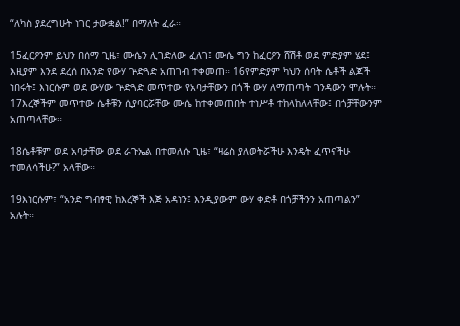“ለካስ ያደረግሁት ነገር ታውቋል!” በማለት ፈራ።

15ፈርዖንም ይህን በሰማ ጊዜ፣ ሙሴን ሊገድለው ፈለገ፤ ሙሴ ግን ከፈርዖን ሸሽቶ ወደ ምድያም ሄደ፤ እዚያም እንደ ደረሰ በአንድ የውሃ ጕድጓድ አጠገብ ተቀመጠ። 16የምድያም ካህን ሰባት ሴቶች ልጆች ነበሩት፤ እነርሱም ወደ ውሃው ጕድጓድ መጥተው የአባታቸውን በጎች ውሃ ለማጠጣት ገንዳውን ሞሉት። 17እረኞችም መጥተው ሴቶቹን ሲያባርሯቸው ሙሴ ከተቀመጠበት ተነሥቶ ተከላከለላቸው፤ በጎቻቸውንም አጠጣላቸው።

18ሴቶቹም ወደ አባታቸው ወደ ራጉኤል በተመለሱ ጊዜ፣ “ዛሬስ ያለወትሯችሁ እንዴት ፈጥናችሁ ተመለሳችሁ?” አላቸው።

19እነርሱም፣ “አንድ ግብፃዊ ከእረኞች እጅ አዳነን፤ እንዲያውም ውሃ ቀድቶ በጎቻችንን አጠጣልን” አሉት።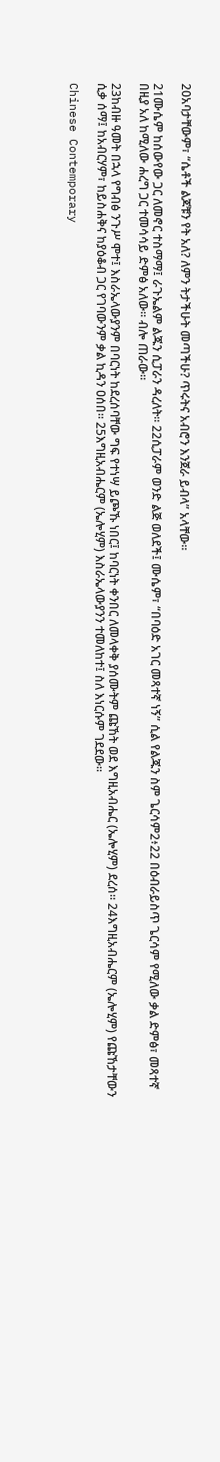20አባታቸውም፣ “ሴቶች ልጆቹን የት አለ? ለምን ትታችሁት መጣችሁ? ጥሩትና አብሮን እንጀራ ይብላ” አላቸው።

21ሙሴም ከሰውየው ጋር ለመኖር ተስማማ፤ ራጉኤልም ልጁን ሲፓራን ዳረለት። 22ሲፓራም ወንድ ልጅ ወለደች፤ ሙሴም፣ “በባዕድ አገር መጻተኛ ነኝ” ሲል የልጁን ስም ጌርሳም2፥22 በዕብራይስጥ ጌርሳም የሚለው ቃል ድምፅ፣ መጻተኛ በዚያ አለ ከሚለው ሐረግ ጋር ተመሳሳይ ድምፅ አለው። ብሎ ጠራው።

23ከብዙ ዓመት በኋላ የግብፅ ንጉሥ ሞተ፤ እስራኤላውያንም በባርነት ከደረሰባቸው ግፍ የተነሣ ይጮኹ ነበር፤ ከባርነት ቀንበር ለመላቀቅ ያሰሙትም ጩኸት ወደ እግዚአብሔር (ኤሎሂም) ደረሰ። 24እግዚአብሔርም (ኤሎሂም) የጩኸታቸውን ሲቃ ሰማ፤ ከአብርሃም፣ ከይስሐቅና ከያዕቆብ ጋር የገባውንም ቃል ኪዳን ዐሰበ። 25እግዚአብሔርም (ኤሎሂም) እስራኤላውያንን ተመለከተ፤ ስለ እነርሱም ገደደው።

Chinese Contemporary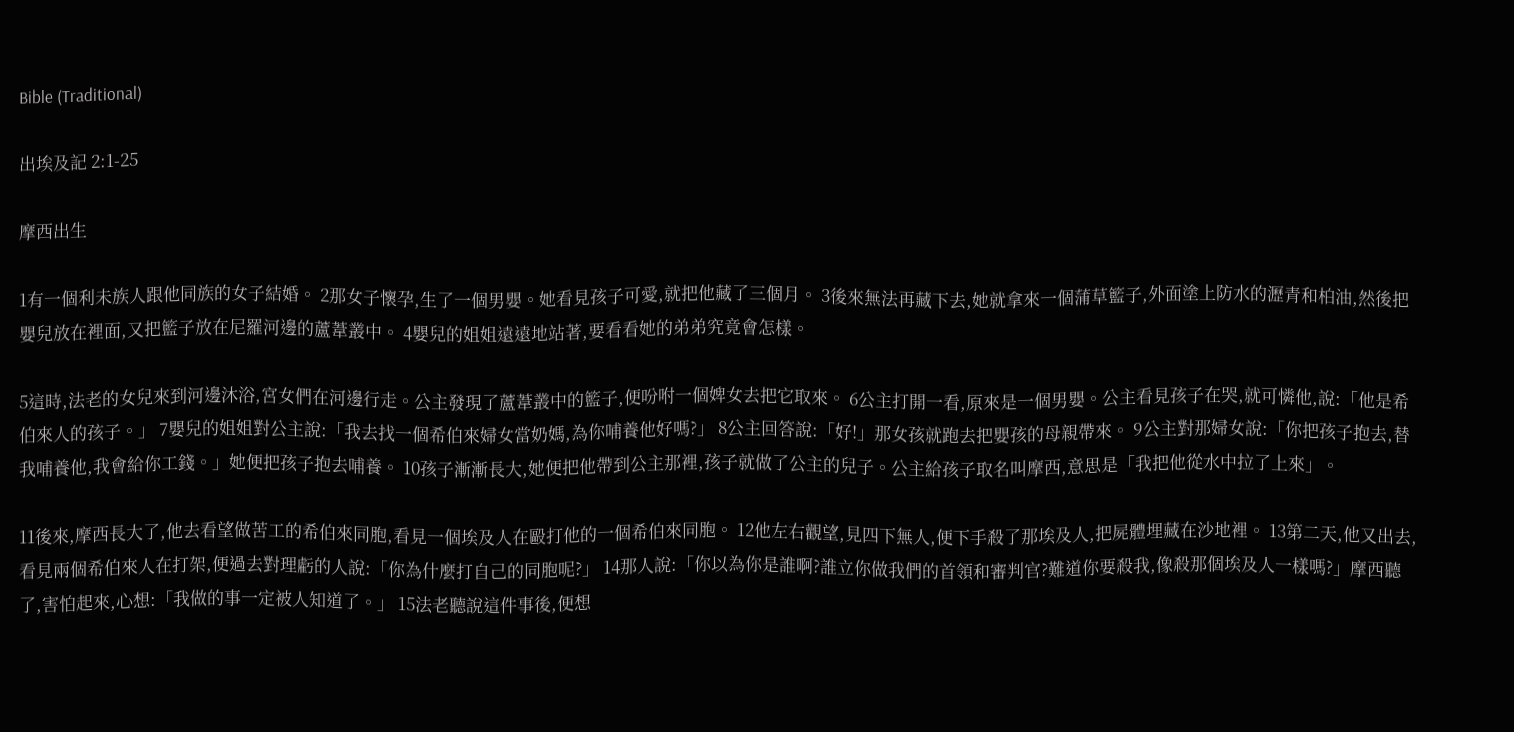Bible (Traditional)

出埃及記 2:1-25

摩西出生

1有一個利未族人跟他同族的女子結婚。 2那女子懷孕,生了一個男嬰。她看見孩子可愛,就把他藏了三個月。 3後來無法再藏下去,她就拿來一個蒲草籃子,外面塗上防水的瀝青和柏油,然後把嬰兒放在裡面,又把籃子放在尼羅河邊的蘆葦叢中。 4嬰兒的姐姐遠遠地站著,要看看她的弟弟究竟會怎樣。

5這時,法老的女兒來到河邊沐浴,宮女們在河邊行走。公主發現了蘆葦叢中的籃子,便吩咐一個婢女去把它取來。 6公主打開一看,原來是一個男嬰。公主看見孩子在哭,就可憐他,說:「他是希伯來人的孩子。」 7嬰兒的姐姐對公主說:「我去找一個希伯來婦女當奶媽,為你哺養他好嗎?」 8公主回答說:「好!」那女孩就跑去把嬰孩的母親帶來。 9公主對那婦女說:「你把孩子抱去,替我哺養他,我會給你工錢。」她便把孩子抱去哺養。 10孩子漸漸長大,她便把他帶到公主那裡,孩子就做了公主的兒子。公主給孩子取名叫摩西,意思是「我把他從水中拉了上來」。

11後來,摩西長大了,他去看望做苦工的希伯來同胞,看見一個埃及人在毆打他的一個希伯來同胞。 12他左右觀望,見四下無人,便下手殺了那埃及人,把屍體埋藏在沙地裡。 13第二天,他又出去,看見兩個希伯來人在打架,便過去對理虧的人說:「你為什麼打自己的同胞呢?」 14那人說:「你以為你是誰啊?誰立你做我們的首領和審判官?難道你要殺我,像殺那個埃及人一樣嗎?」摩西聽了,害怕起來,心想:「我做的事一定被人知道了。」 15法老聽說這件事後,便想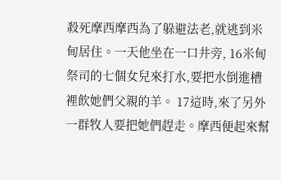殺死摩西摩西為了躲避法老,就逃到米甸居住。一天他坐在一口井旁, 16米甸祭司的七個女兒來打水,要把水倒進槽裡飲她們父親的羊。 17這時,來了另外一群牧人要把她們趕走。摩西便起來幫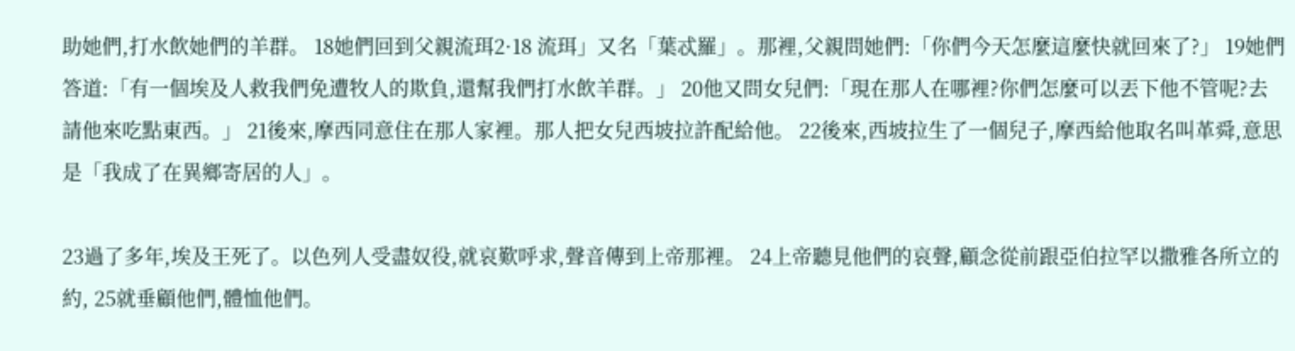助她們,打水飲她們的羊群。 18她們回到父親流珥2·18 流珥」又名「葉忒羅」。那裡,父親問她們:「你們今天怎麼這麼快就回來了?」 19她們答道:「有一個埃及人救我們免遭牧人的欺負,還幫我們打水飲羊群。」 20他又問女兒們:「現在那人在哪裡?你們怎麼可以丟下他不管呢?去請他來吃點東西。」 21後來,摩西同意住在那人家裡。那人把女兒西坡拉許配給他。 22後來,西坡拉生了一個兒子,摩西給他取名叫革舜,意思是「我成了在異鄉寄居的人」。

23過了多年,埃及王死了。以色列人受盡奴役,就哀歎呼求,聲音傳到上帝那裡。 24上帝聽見他們的哀聲,顧念從前跟亞伯拉罕以撒雅各所立的約, 25就垂顧他們,體恤他們。